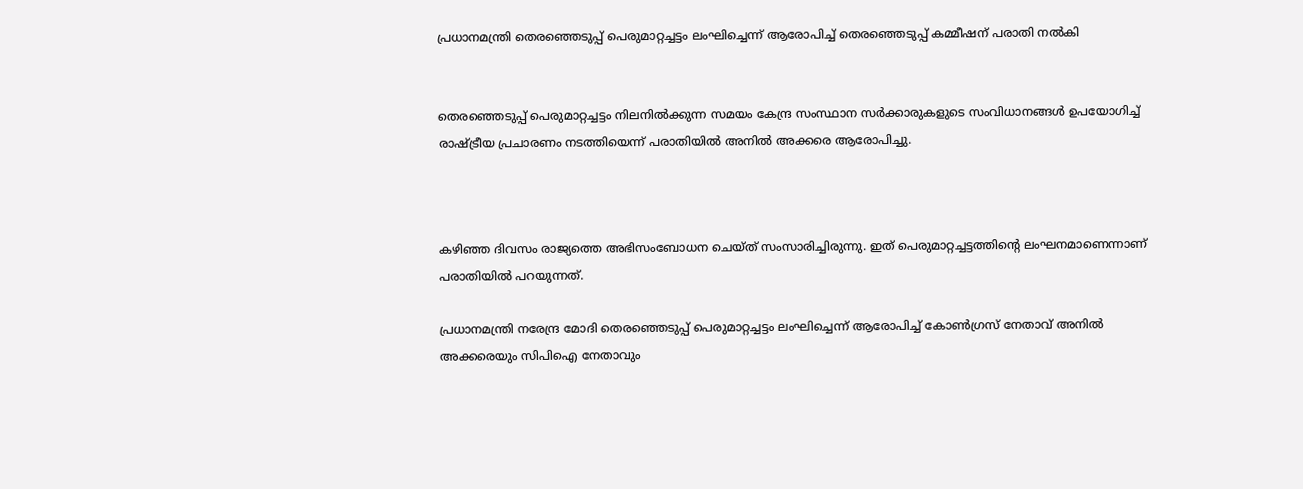പ്രധാനമന്ത്രി തെരഞ്ഞെടുപ്പ് പെരുമാറ്റച്ചട്ടം ലംഘിച്ചെന്ന് ആരോപിച്ച് തെരഞ്ഞെടുപ്പ് കമ്മീഷന് പരാതി നല്‍കി


തെരഞ്ഞെടുപ്പ് പെരുമാറ്റച്ചട്ടം നിലനില്‍ക്കുന്ന സമയം കേന്ദ്ര സംസ്ഥാന സര്‍ക്കാരുകളുടെ സംവിധാനങ്ങള്‍ ഉപയോഗിച്ച് രാഷ്ട്രീയ പ്രചാരണം നടത്തിയെന്ന് പരാതിയില്‍ അനില്‍ അക്കരെ ആരോപിച്ചു.



കഴിഞ്ഞ ദിവസം രാജ്യത്തെ അഭിസംബോധന ചെയ്ത് സംസാരിച്ചിരുന്നു. ഇത് പെരുമാറ്റച്ചട്ടത്തിന്റെ ലംഘനമാണെന്നാണ് പരാതിയില്‍ പറയുന്നത്.

പ്രധാനമന്ത്രി നരേന്ദ്ര മോദി തെരഞ്ഞെടുപ്പ് പെരുമാറ്റച്ചട്ടം ലംഘിച്ചെന്ന് ആരോപിച്ച് കോണ്‍ഗ്രസ് നേതാവ് അനില്‍ അക്കരെയും സിപിഐ നേതാവും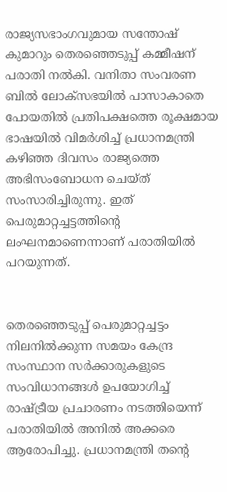രാജ്യസഭാംഗവുമായ സന്തോഷ് കുമാറും തെരഞ്ഞെടുപ്പ് കമ്മീഷന് പരാതി നല്‍കി. വനിതാ സംവരണ ബില്‍ ലോക്സഭയില്‍ പാസാകാതെ പോയതില്‍ പ്രതിപക്ഷത്തെ രൂക്ഷമായ ഭാഷയില്‍ വിമര്‍ശിച്ച് പ്രധാനമന്ത്രി കഴിഞ്ഞ ദിവസം രാജ്യത്തെ അഭിസംബോധന ചെയ്ത് സംസാരിച്ചിരുന്നു. ഇത് പെരുമാറ്റച്ചട്ടത്തിന്റെ ലംഘനമാണെന്നാണ് പരാതിയില്‍ പറയുന്നത്.


തെരഞ്ഞെടുപ്പ് പെരുമാറ്റച്ചട്ടം നിലനില്‍ക്കുന്ന സമയം കേന്ദ്ര സംസ്ഥാന സര്‍ക്കാരുകളുടെ സംവിധാനങ്ങള്‍ ഉപയോഗിച്ച് രാഷ്ട്രീയ പ്രചാരണം നടത്തിയെന്ന് പരാതിയില്‍ അനില്‍ അക്കരെ ആരോപിച്ചു. പ്രധാനമന്ത്രി തന്റെ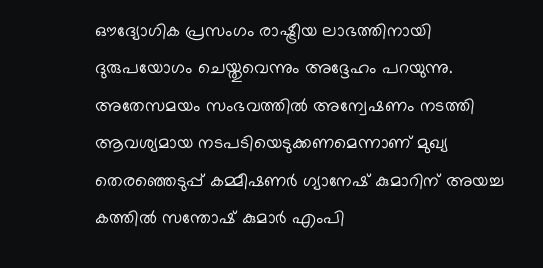ഔദ്യോഗിക പ്രസംഗം രാഷ്ട്രീയ ലാഭത്തിനായി ദുരുപയോഗം ചെയ്തുവെന്നും അദ്ദേഹം പറയുന്നു.
അതേസമയം സംഭവത്തില്‍ അന്വേഷണം നടത്തി ആവശ്യമായ നടപടിയെടുക്കണമെന്നാണ് മുഖ്യ തെരഞ്ഞെടുപ്പ് കമ്മീഷണര്‍ ഗ്യാനേഷ് കുമാറിന് അയച്ച കത്തില്‍ സന്തോഷ് കുമാര്‍ എംപി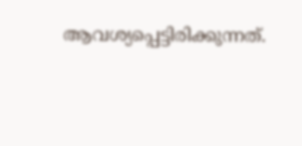ആവശ്യപ്പെട്ടിരിക്കുന്നത്.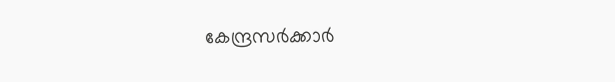കേന്ദ്രസര്‍ക്കാര്‍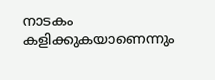നാടകം കളിക്കുകയാണെന്നും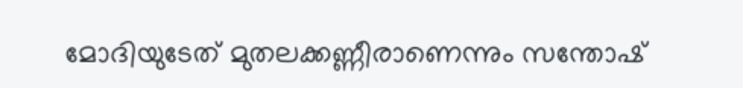മോദിയുടേത് മുതലക്കണ്ണീരാണെന്നും സന്തോഷ്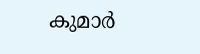കുമാര്‍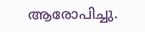ആരോപിച്ചു.